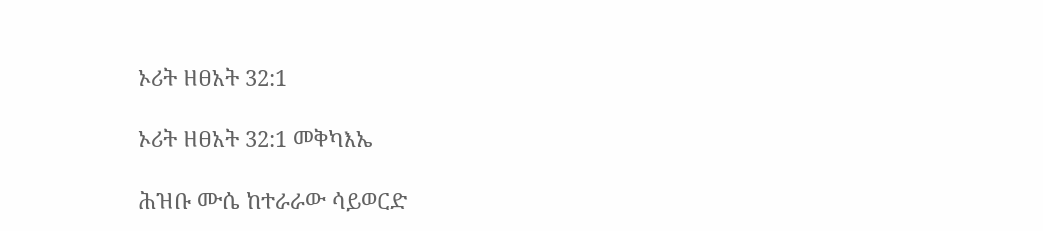ኦሪት ዘፀአት 32:1

ኦሪት ዘፀአት 32:1 መቅካእኤ

ሕዝቡ ሙሴ ከተራራው ሳይወርድ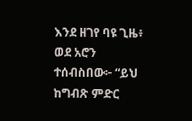እንደ ዘገየ ባዩ ጊዜ፥ ወደ አሮን ተሰብስበው፦ “ይህ ከግብጽ ምድር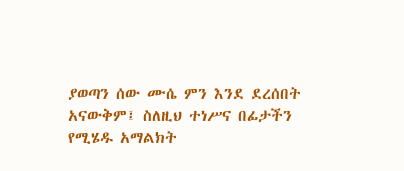ያወጣን ሰው ሙሴ ምን እንደ ደረሰበት አናውቅም፤ ስለዚህ ተነሥና በፊታችን የሚሄዱ አማልክት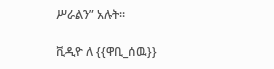ሥራልን” አሉት።

ቪዲዮ ለ {{ዋቢ_ሰዉ}}